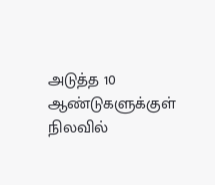அடுத்த 10 ஆண்டுகளுக்குள் நிலவில்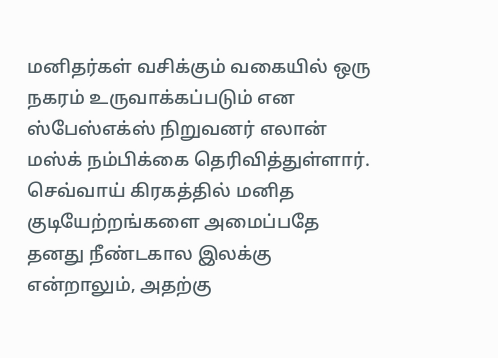மனிதர்கள் வசிக்கும் வகையில் ஒரு நகரம் உருவாக்கப்படும் என ஸ்பேஸ்எக்ஸ் நிறுவனர் எலான் மஸ்க் நம்பிக்கை தெரிவித்துள்ளார். செவ்வாய் கிரகத்தில் மனித குடியேற்றங்களை அமைப்பதே தனது நீண்டகால இலக்கு என்றாலும், அதற்கு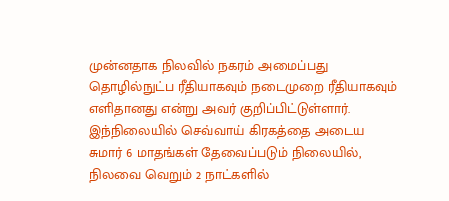முன்னதாக நிலவில் நகரம் அமைப்பது தொழில்நுட்ப ரீதியாகவும் நடைமுறை ரீதியாகவும் எளிதானது என்று அவர் குறிப்பிட்டுள்ளார்.
இந்நிலையில் செவ்வாய் கிரகத்தை அடைய சுமார் 6 மாதங்கள் தேவைப்படும் நிலையில், நிலவை வெறும் 2 நாட்களில்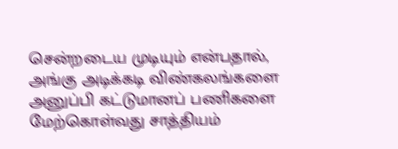சென்றடைய முடியும் என்பதால், அங்கு அடிக்கடி விண்கலங்களை அனுப்பி கட்டுமானப் பணிகளை மேற்கொள்வது சாத்தியம்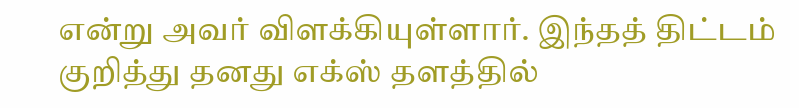என்று அவர் விளக்கியுள்ளார். இந்தத் திட்டம் குறித்து தனது எக்ஸ் தளத்தில்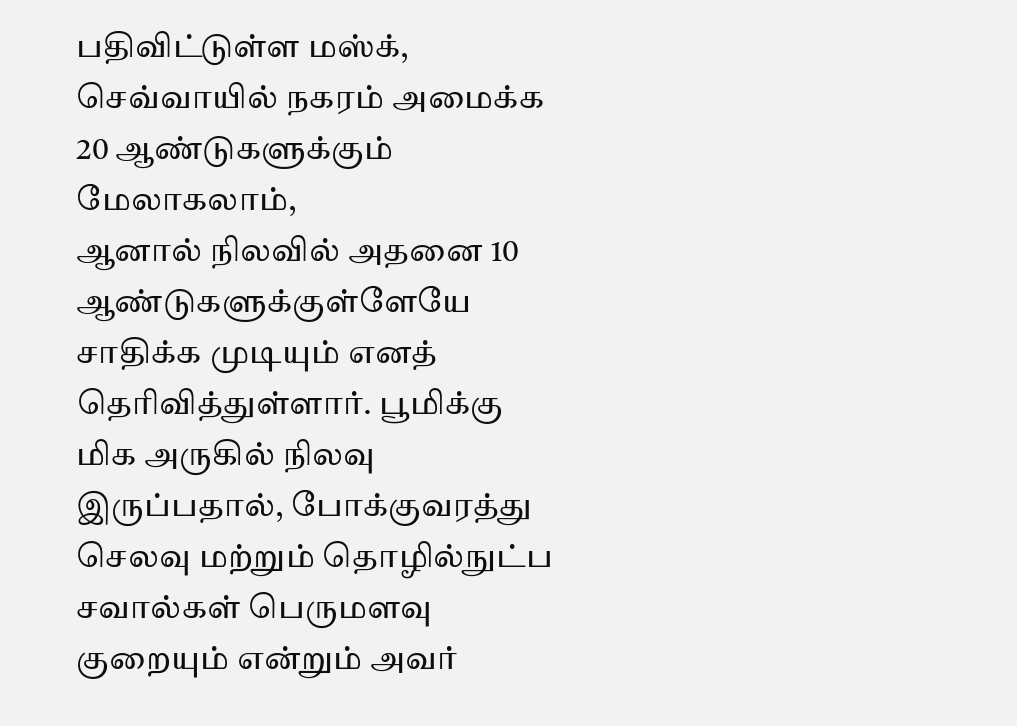பதிவிட்டுள்ள மஸ்க், செவ்வாயில் நகரம் அமைக்க 20 ஆண்டுகளுக்கும் மேலாகலாம்,
ஆனால் நிலவில் அதனை 10 ஆண்டுகளுக்குள்ளேயே சாதிக்க முடியும் எனத் தெரிவித்துள்ளார். பூமிக்கு மிக அருகில் நிலவு இருப்பதால், போக்குவரத்து செலவு மற்றும் தொழில்நுட்ப சவால்கள் பெருமளவு குறையும் என்றும் அவர்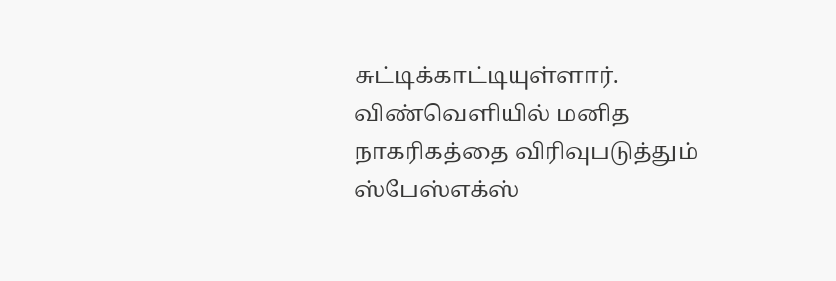சுட்டிக்காட்டியுள்ளார். விண்வெளியில் மனித நாகரிகத்தை விரிவுபடுத்தும் ஸ்பேஸ்எக்ஸ்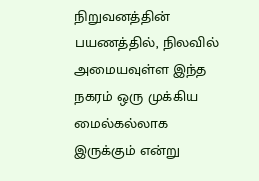நிறுவனத்தின் பயணத்தில், நிலவில் அமையவுள்ள இந்த நகரம் ஒரு முக்கிய மைல்கல்லாக இருக்கும் என்று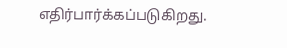எதிர்பார்க்கப்படுகிறது.